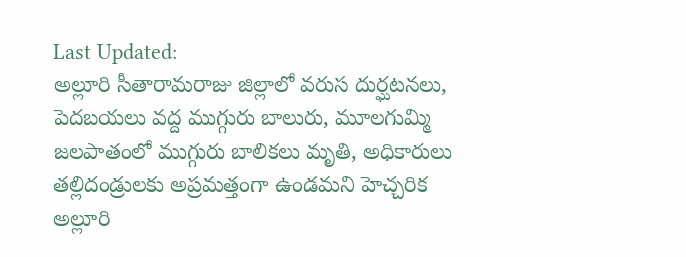Last Updated:
అల్లూరి సీతారామరాజు జిల్లాలో వరుస దుర్ఘటనలు, పెదబయలు వద్ద ముగ్గురు బాలురు, మూలగుమ్మి జలపాతంలో ముగ్గురు బాలికలు మృతి, అధికారులు తల్లిదండ్రులకు అప్రమత్తంగా ఉండమని హెచ్చరిక
అల్లూరి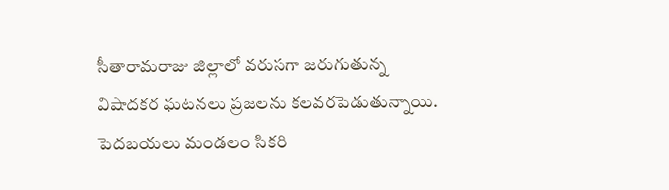సీతారామరాజు జిల్లాలో వరుసగా జరుగుతున్న విషాదకర ఘటనలు ప్రజలను కలవరపెడుతున్నాయి. పెదబయలు మండలం సికరి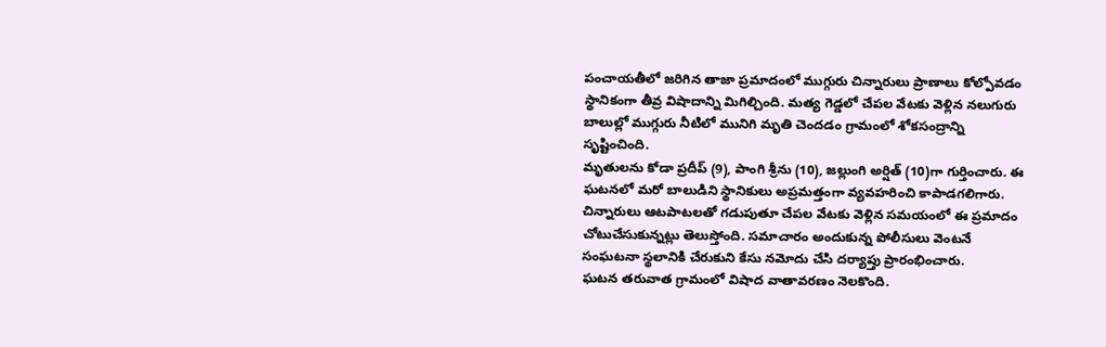పంచాయతీలో జరిగిన తాజా ప్రమాదంలో ముగ్గురు చిన్నారులు ప్రాణాలు కోల్పోవడం స్థానికంగా తీవ్ర విషాదాన్ని మిగిల్చింది. మత్య గెడ్డలో చేపల వేటకు వెళ్లిన నలుగురు బాలుల్లో ముగ్గురు నీటిలో మునిగి మృతి చెందడం గ్రామంలో శోకసంద్రాన్ని సృష్టించింది.
మృతులను కోడా ప్రదీప్ (9), పాంగి శ్రీను (10), జల్లుంగి అర్షిత్ (10)గా గుర్తించారు. ఈ ఘటనలో మరో బాలుడిని స్థానికులు అప్రమత్తంగా వ్యవహరించి కాపాడగలిగారు. చిన్నారులు ఆటపాటలతో గడుపుతూ చేపల వేటకు వెళ్లిన సమయంలో ఈ ప్రమాదం చోటుచేసుకున్నట్లు తెలుస్తోంది. సమాచారం అందుకున్న పోలీసులు వెంటనే సంఘటనా స్థలానికి చేరుకుని కేసు నమోదు చేసి దర్యాప్తు ప్రారంభించారు.
ఘటన తరువాత గ్రామంలో విషాద వాతావరణం నెలకొంది.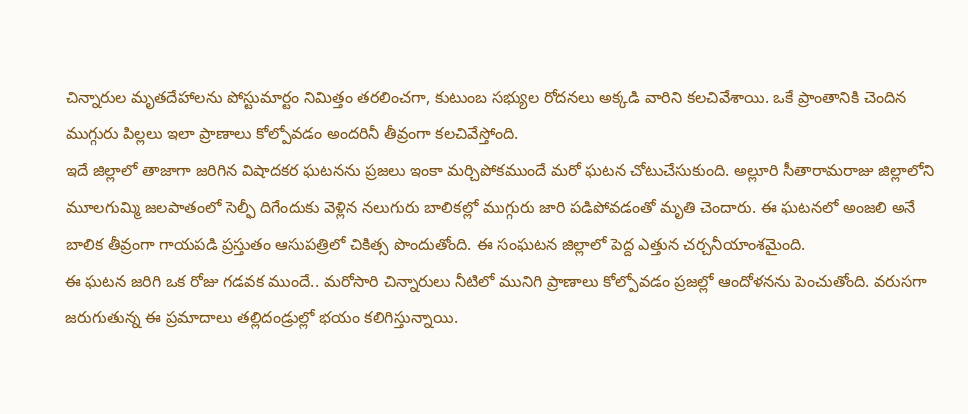చిన్నారుల మృతదేహాలను పోస్టుమార్టం నిమిత్తం తరలించగా, కుటుంబ సభ్యుల రోదనలు అక్కడి వారిని కలచివేశాయి. ఒకే ప్రాంతానికి చెందిన ముగ్గురు పిల్లలు ఇలా ప్రాణాలు కోల్పోవడం అందరినీ తీవ్రంగా కలచివేస్తోంది.
ఇదే జిల్లాలో తాజాగా జరిగిన విషాదకర ఘటనను ప్రజలు ఇంకా మర్చిపోకముందే మరో ఘటన చోటుచేసుకుంది. అల్లూరి సీతారామరాజు జిల్లాలోని మూలగుమ్మి జలపాతంలో సెల్ఫీ దిగేందుకు వెళ్లిన నలుగురు బాలికల్లో ముగ్గురు జారి పడిపోవడంతో మృతి చెందారు. ఈ ఘటనలో అంజలి అనే బాలిక తీవ్రంగా గాయపడి ప్రస్తుతం ఆసుపత్రిలో చికిత్స పొందుతోంది. ఈ సంఘటన జిల్లాలో పెద్ద ఎత్తున చర్చనీయాంశమైంది.
ఈ ఘటన జరిగి ఒక రోజు గడవక ముందే.. మరోసారి చిన్నారులు నీటిలో మునిగి ప్రాణాలు కోల్పోవడం ప్రజల్లో ఆందోళనను పెంచుతోంది. వరుసగా జరుగుతున్న ఈ ప్రమాదాలు తల్లిదండ్రుల్లో భయం కలిగిస్తున్నాయి.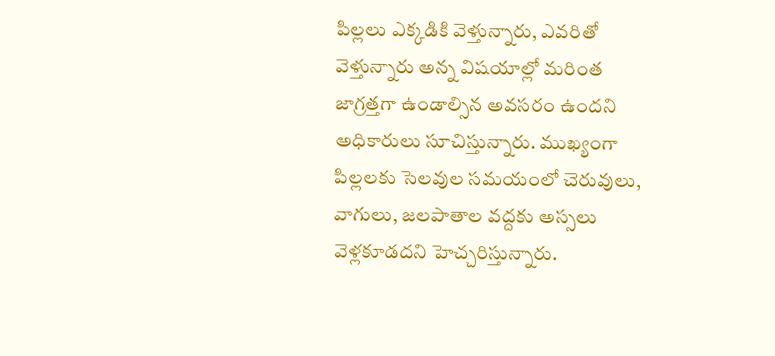పిల్లలు ఎక్కడికి వెళ్తున్నారు, ఎవరితో వెళ్తున్నారు అన్న విషయాల్లో మరింత జాగ్రత్తగా ఉండాల్సిన అవసరం ఉందని అధికారులు సూచిస్తున్నారు. ముఖ్యంగా పిల్లలకు సెలవుల సమయంలో చెరువులు, వాగులు, జలపాతాల వద్దకు అస్సలు వెళ్లకూడదని హెచ్చరిస్తున్నారు.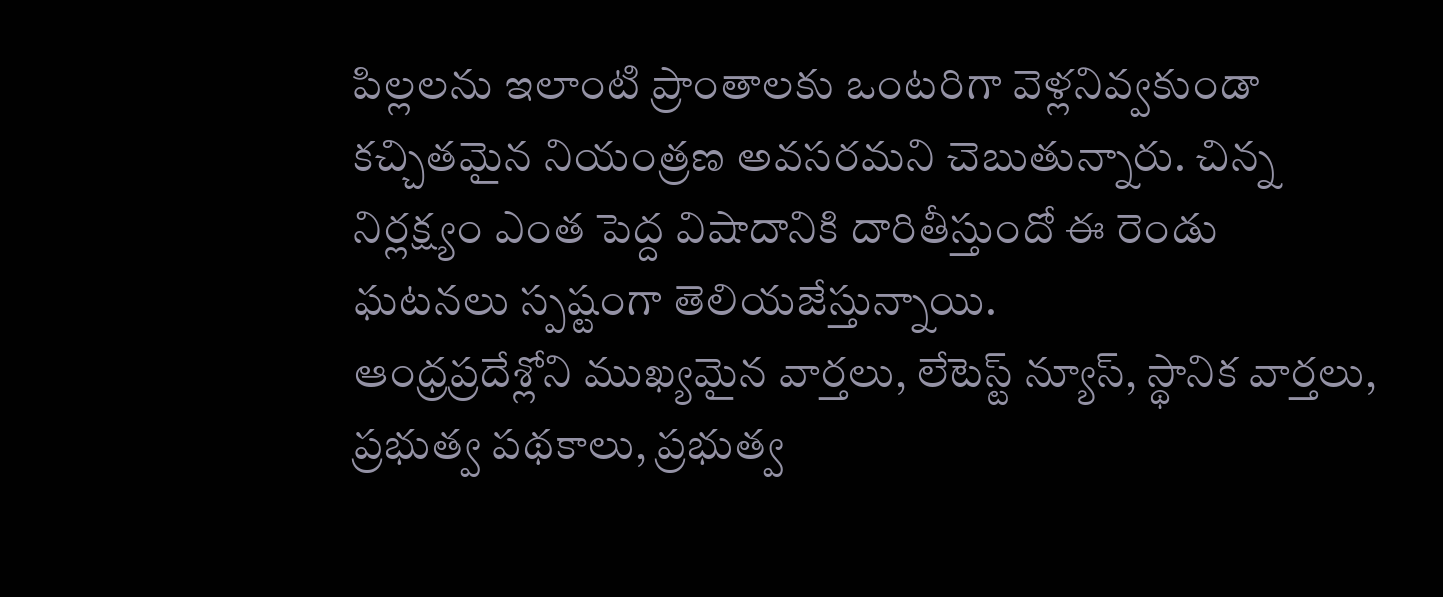పిల్లలను ఇలాంటి ప్రాంతాలకు ఒంటరిగా వెళ్లనివ్వకుండా కచ్చితమైన నియంత్రణ అవసరమని చెబుతున్నారు. చిన్న నిర్లక్ష్యం ఎంత పెద్ద విషాదానికి దారితీస్తుందో ఈ రెండు ఘటనలు స్పష్టంగా తెలియజేస్తున్నాయి.
ఆంధ్రప్రదేశ్లోని ముఖ్యమైన వార్తలు, లేటెస్ట్ న్యూస్, స్థానిక వార్తలు, ప్రభుత్వ పథకాలు, ప్రభుత్వ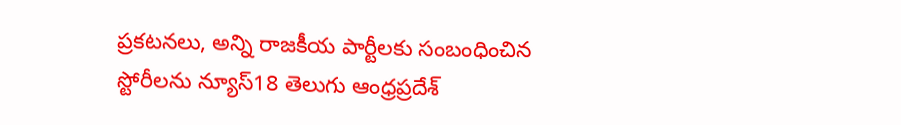ప్రకటనలు, అన్ని రాజకీయ పార్టీలకు సంబంధించిన స్టోరీలను న్యూస్18 తెలుగు ఆంధ్రప్రదేశ్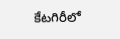కేటగిరీలో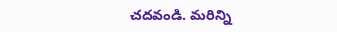చదవండి. మరిన్ని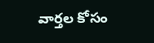వార్తల కోసం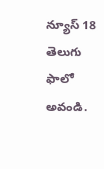న్యూస్ 18 తెలుగు ఫాలో అవండి.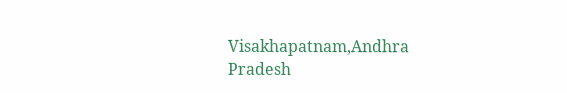Visakhapatnam,Andhra Pradesh